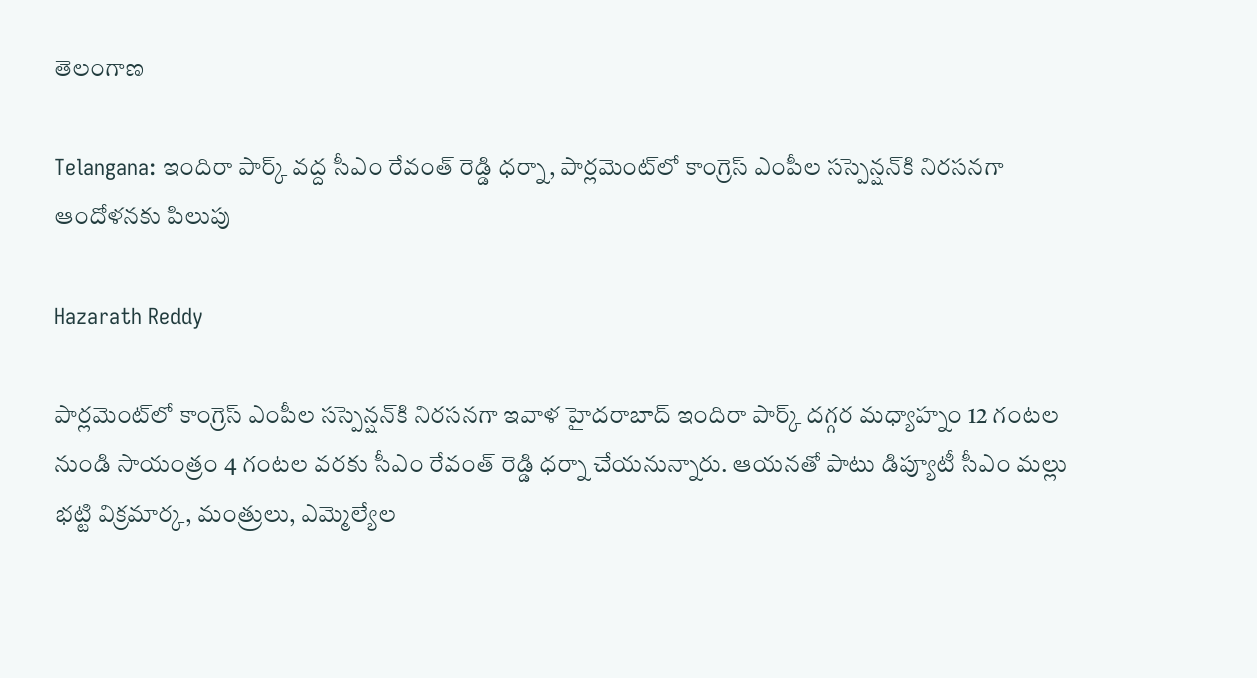తెలంగాణ

Telangana: ఇందిరా పార్క్ వద్ద సీఎం రేవంత్ రెడ్డి ధర్నా, పార్లమెంట్‌లో కాంగ్రెస్ ఎంపీల సస్పెన్షన్‌కి నిరసనగా ఆందోళనకు పిలుపు

Hazarath Reddy

పార్లమెంట్‌లో కాంగ్రెస్ ఎంపీల సస్పెన్షన్‌కి నిరసనగా ఇవాళ హైదరాబాద్‌ ఇందిరా పార్క్ దగ్గర మధ్యాహ్నం 12 గంటల నుండి సాయంత్రం 4 గంటల వరకు సీఎం రేవంత్ రెడ్డి ధర్నా చేయనున్నారు. ఆయనతో పాటు డిప్యూటీ సీఎం మల్లు భట్టి విక్రమార్క, మంత్రులు, ఎమ్మెల్యేల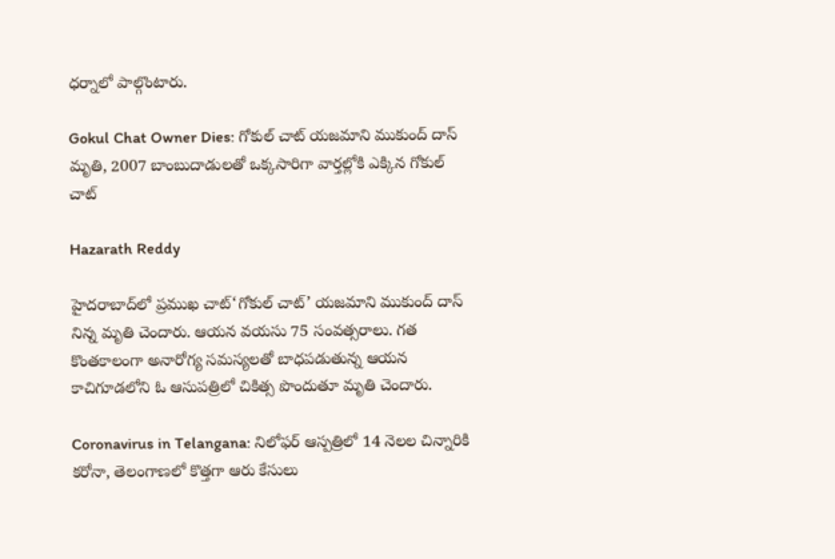ధర్నాలో పాల్గొంటారు.

Gokul Chat Owner Dies: గోకుల్ చాట్ యజమాని ముకుంద్ దాస్ మృతి, 2007 బాంబుదాడులతో ఒక్కసారిగా వార్తల్లోకి ఎక్కిన గోకుల్ చాట్

Hazarath Reddy

హైదరాబాద్‌లో ప్రముఖ చాట్‘గోకుల్ చాట్’ యజమాని ముకుంద్ దాస్ నిన్న మృతి చెందారు. ఆయన వయసు 75 సంవత్సరాలు. గత కొంతకాలంగా అనారోగ్య సమస్యలతో బాధపడుతున్న ఆయన కాచిగూడలోని ఓ ఆసుపత్రిలో చికిత్స పొందుతూ మృతి చెందారు.

Coronavirus in Telangana: నిలోఫర్ ఆస్పత్రిలో 14 నెలల చిన్నారికి కరోనా, తెలంగాణలో కొత్తగా ఆరు కేసులు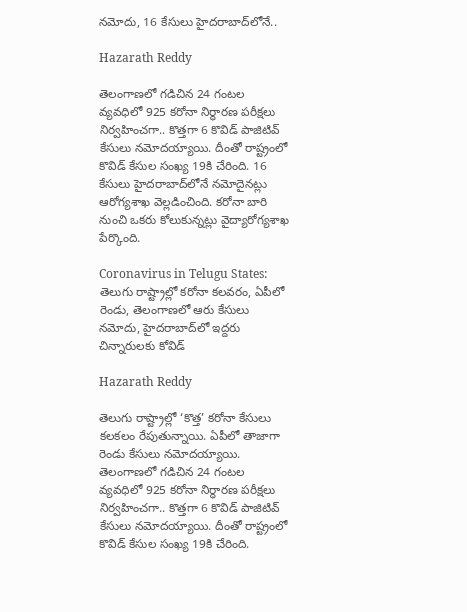నమోదు, 16 కేసులు హైదరాబాద్‌లోనే..

Hazarath Reddy

తెలంగాణలో గడిచిన 24 గంటల వ్యవధిలో 925 కరోనా నిర్ధారణ పరీక్షలు నిర్వహించగా.. కొత్తగా 6 కొవిడ్ పాజిటివ్ కేసులు నమోదయ్యాయి. దీంతో రాష్ట్రంలో కొవిడ్ కేసుల సంఖ్య 19కి చేరింది. 16 కేసులు హైదరాబాద్‌లోనే నమోదైనట్లు ఆరోగ్యశాఖ వెల్లడించింది. కరోనా బారి నుంచి ఒకరు కోలుకున్నట్లు వైద్యారోగ్యశాఖ పేర్కొంది.

Coronavirus in Telugu States: తెలుగు రాష్ట్రాల్లో కరోనా కలవరం, ఏపీలో రెండు, తెలంగాణలో ఆరు కేసులు నమోదు, హైదరాబాద్‌లో ఇద్దరు చిన్నారులకు కోవిడ్

Hazarath Reddy

తెలుగు రాష్ట్రాల్లో ‘కొత్త’ కరోనా కేసులు కలకలం రేపుతున్నాయి. ఏపీలో తాజాగా రెండు కేసులు నమోదయ్యాయి. తెలంగాణలో గడిచిన 24 గంటల వ్యవధిలో 925 కరోనా నిర్ధారణ పరీక్షలు నిర్వహించగా.. కొత్తగా 6 కొవిడ్ పాజిటివ్ కేసులు నమోదయ్యాయి. దీంతో రాష్ట్రంలో కొవిడ్ కేసుల సంఖ్య 19కి చేరింది.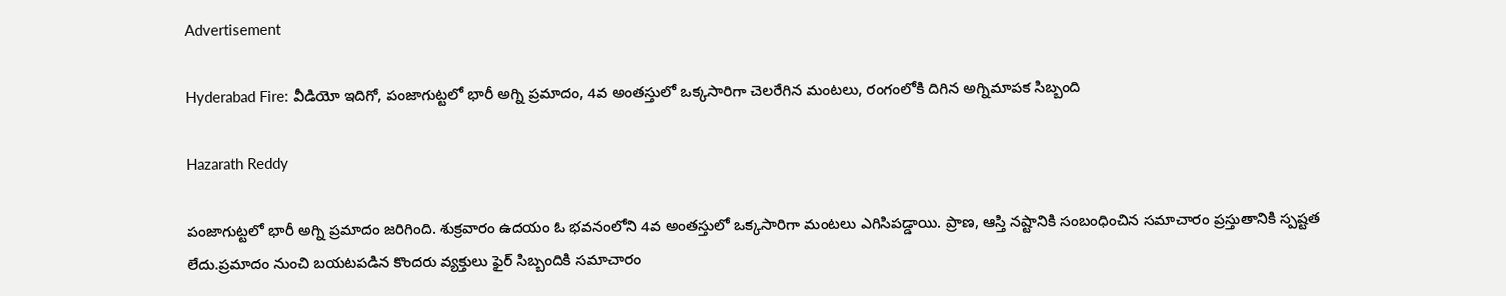Advertisement

Hyderabad Fire: వీడియో ఇదిగో, పంజాగుట్టలో భారీ అగ్ని ప్రమాదం, 4వ అంతస్తులో ఒక్కసారిగా చెలరేగిన మంటలు, రంగంలోకి దిగిన అగ్నిమాపక సిబ్బంది

Hazarath Reddy

పంజాగుట్టలో భారీ అగ్ని ప్రమాదం జరిగింది. శుక్రవారం ఉదయం ఓ భవనంలోని 4వ అంతస్తులో ఒక్కసారిగా మంటలు ఎగిసిపడ్డాయి. ప్రాణ, ఆస్తి నష్టానికి సంబంధించిన సమాచారం ప్రస్తుతానికి స్పష్టత లేదు.ప్రమాదం నుంచి బయటపడిన కొందరు వ్యక్తులు ఫైర్ సిబ్బందికి సమాచారం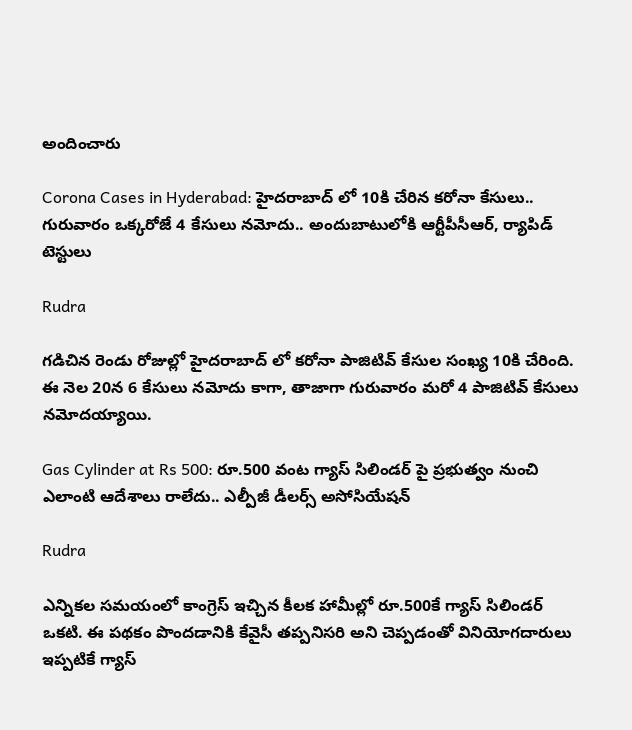అందించారు

Corona Cases in Hyderabad: హైదరాబాద్ లో 10కి చేరిన కరోనా కేసులు.. గురువారం ఒక్కరోజే 4 కేసులు నమోదు.. అందుబాటులోకి ఆర్టీపీసీఆర్‌, ర్యాపిడ్‌ టెస్టులు

Rudra

గడిచిన రెండు రోజుల్లో హైదరాబాద్ లో కరోనా పాజిటివ్‌ కేసుల సంఖ్య 10కి చేరింది. ఈ నెల 20న 6 కేసులు నమోదు కాగా, తాజాగా గురువారం మరో 4 పాజిటివ్‌ కేసులు నమోదయ్యాయి.

Gas Cylinder at Rs 500: రూ.500 వంట గ్యాస్ సిలిండర్‌ పై ప్రభుత్వం నుంచి ఎలాంటి ఆదేశాలు రాలేదు.. ఎల్పీజీ డీలర్స్ అసోసియేషన్

Rudra

ఎన్నికల సమయంలో కాంగ్రెస్ ఇచ్చిన కీలక హామీల్లో రూ.500కే గ్యాస్ సిలిండర్ ఒకటి. ఈ పథకం పొందడానికి కేవైసీ తప్పనిసరి అని చెప్పడంతో వినియోగదారులు ఇప్పటికే గ్యాస్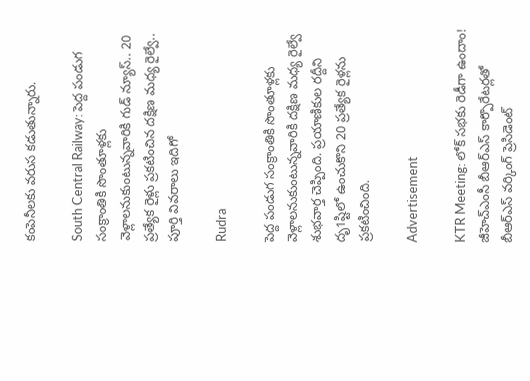కంపెనీలకు వరుస కడుతున్నారు.

South Central Railway: పెద్ద పండుగ సంక్రాంతికి సొంతూళ్లకు వెళ్లాలనుకుంటున్నవారికి గుడ్‌ న్యూస్.. 20 ప్రత్యేక రైళ్లు ప్రకటించిన దక్షిణ మధ్య రైల్వే.. పూర్తి వివరాలు ఇదిగో

Rudra

పెద్ద పండుగ సంక్రాంతికి సొంతూళ్లకు వెళ్లాలనుకుంటున్నవారికి దక్షిణ మధ్య రైల్వే శుభవార్త చెప్పింది. ప్రయాణికుల రద్దీని దృ1ష్టిలో ఉంచుకొని 20 ప్రత్యేక రైళ్లను ప్రకటించింది.

Advertisement

KTR Meeting: లోక్ స‌భ‌కు రెడీగా ఉందాం! జీహెచ్ఎంసీ బీఆర్ఎస్ కార్పొరేట‌ర్ల‌తో బీఆర్ఎస్ వ‌ర్కింగ్ ప్రెసిడెంట్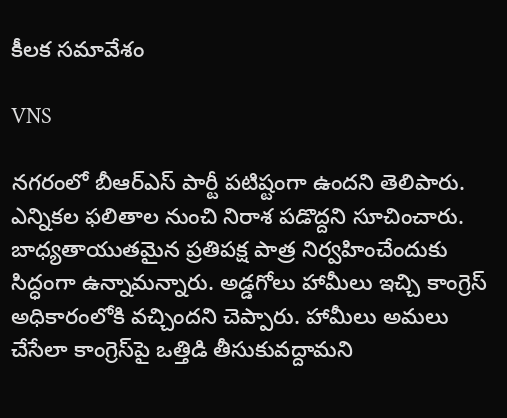కీల‌క స‌మావేశం

VNS

నగరంలో బీఆర్‌ఎస్‌ పార్టీ పటిష్టంగా ఉందని తెలిపారు. ఎన్నికల ఫలితాల నుంచి నిరాశ పడొద్దని సూచించారు. బాధ్యతాయుతమైన ప్రతిపక్ష పాత్ర నిర్వహించేందుకు సిద్ధంగా ఉన్నామన్నారు. అడ్డగోలు హామీలు ఇచ్చి కాంగ్రెస్‌ అధికారంలోకి వచ్చిందని చెప్పారు. హామీలు అమలు చేసేలా కాంగ్రెస్‌పై ఒత్తిడి తీసుకువద్దామని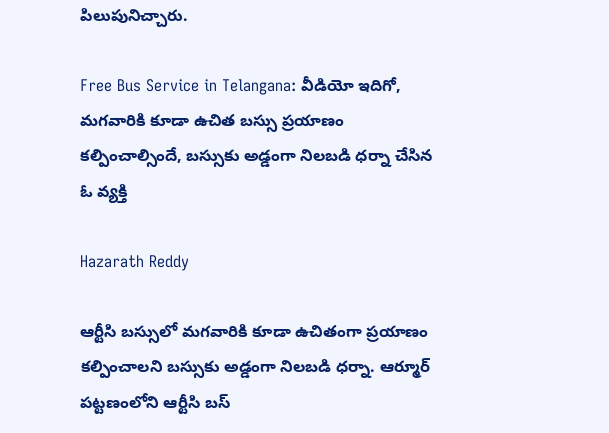పిలుపునిచ్చారు.

Free Bus Service in Telangana: వీడియో ఇదిగో, మగవారికి కూడా ఉచిత బస్సు ప్రయాణం కల్పించాల్సిందే, బస్సుకు అడ్డంగా నిలబడి ధర్నా చేసిన ఓ వ్యక్తి

Hazarath Reddy

ఆర్టీసి బస్సులో మగవారికి కూడా ఉచితంగా ప్రయాణం కల్పించాలని బస్సుకు అడ్డంగా నిలబడి ధర్నా. ఆర్మూర్ పట్టణంలోని ఆర్టీసి బస్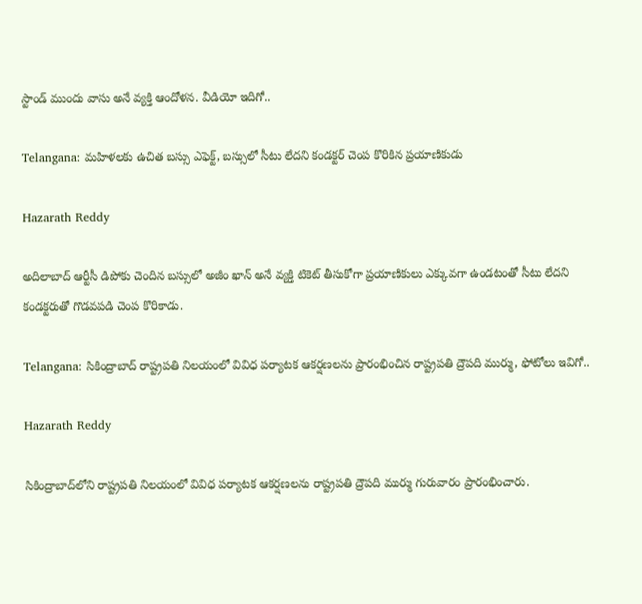స్టాండ్ ముందు వాసు అనే వ్యక్తి ఆందోళన. వీడియో ఇదిగో..

Telangana: మహిళలకు ఉచిత బస్సు ఎఫెక్ట్, బస్సులో సీటు లేదని కండక్టర్ చెంప కొరికిన ప్రయాణికుడు

Hazarath Reddy

అదిలాబాద్ ఆర్టీసీ డిపోకు చెందిన బస్సులో అజీం ఖాన్ అనే వ్యక్తి టికెట్ తీసుకోగా ప్రయాణికులు ఎక్కువగా ఉండటంతో సీటు లేదని కండక్టరుతో గొడవపడి చెంప కొరికాడు.

Telangana: సికింద్రాబాద్‌ రాష్ట్రపతి నిలయంలో వివిధ పర్యాటక ఆకర్షణలను ప్రారంభించిన రాష్ట్రపతి ద్రౌపది ముర్ము, ఫోటోలు ఇవిగో..

Hazarath Reddy

సికింద్రాబాద్‌లోని రాష్ట్రపతి నిలయంలో వివిధ పర్యాటక ఆకర్షణలను రాష్ట్రపతి ద్రౌపది ముర్ము గురువారం ప్రారంభించారు.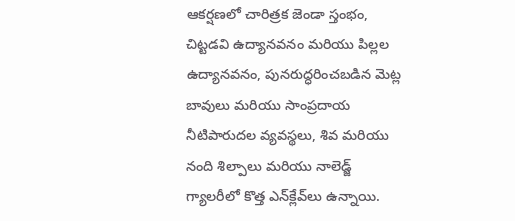ఆకర్షణలో చారిత్రక జెండా స్తంభం, చిట్టడవి ఉద్యానవనం మరియు పిల్లల ఉద్యానవనం, పునరుద్ధరించబడిన మెట్ల బావులు మరియు సాంప్రదాయ నీటిపారుదల వ్యవస్థలు, శివ మరియు నంది శిల్పాలు మరియు నాలెడ్జ్ గ్యాలరీలో కొత్త ఎన్‌క్లేవ్‌లు ఉన్నాయి.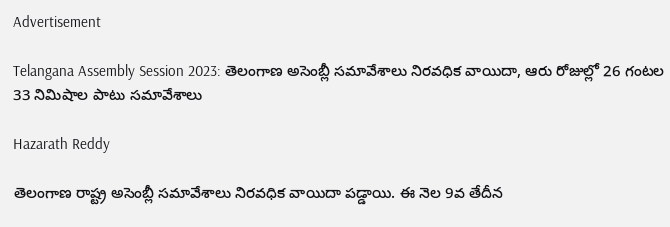Advertisement

Telangana Assembly Session 2023: తెలంగాణ అసెంబ్లీ స‌మావేశాలు నిర‌వ‌ధిక వాయిదా, ఆరు రోజుల్లో 26 గంట‌ల 33 నిమిషాల పాటు సమావేశాలు

Hazarath Reddy

తెలంగాణ రాష్ట్ర అసెంబ్లీ స‌మావేశాలు నిర‌వ‌ధిక వాయిదా ప‌డ్డాయి. ఈ నెల 9వ తేదీన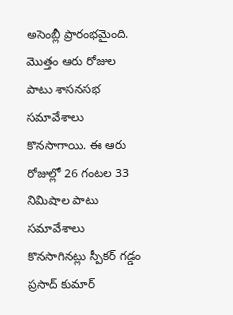అసెంబ్లీ ప్రారంభ‌మైంది. మొత్తం ఆరు రోజుల పాటు శాస‌న‌స‌భ స‌మావేశాలు కొన‌సాగాయి. ఈ ఆరు రోజుల్లో 26 గంట‌ల 33 నిమిషాల పాటు స‌మావేశాలు కొనసాగిన‌ట్లు స్పీక‌ర్ గ‌డ్డం ప్ర‌సాద్ కుమార్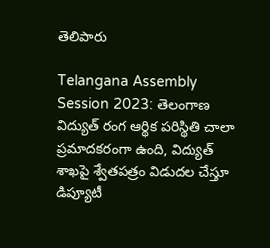తెలిపారు

Telangana Assembly Session 2023: తెలంగాణ విద్యుత్ రంగ ఆర్థిక పరిస్థితి చాలా ప్రమాదకరంగా ఉంది, విద్యుత్‌ శాఖపై శ్వేతపత్రం విడుదల చేస్తూ డిప్యూటీ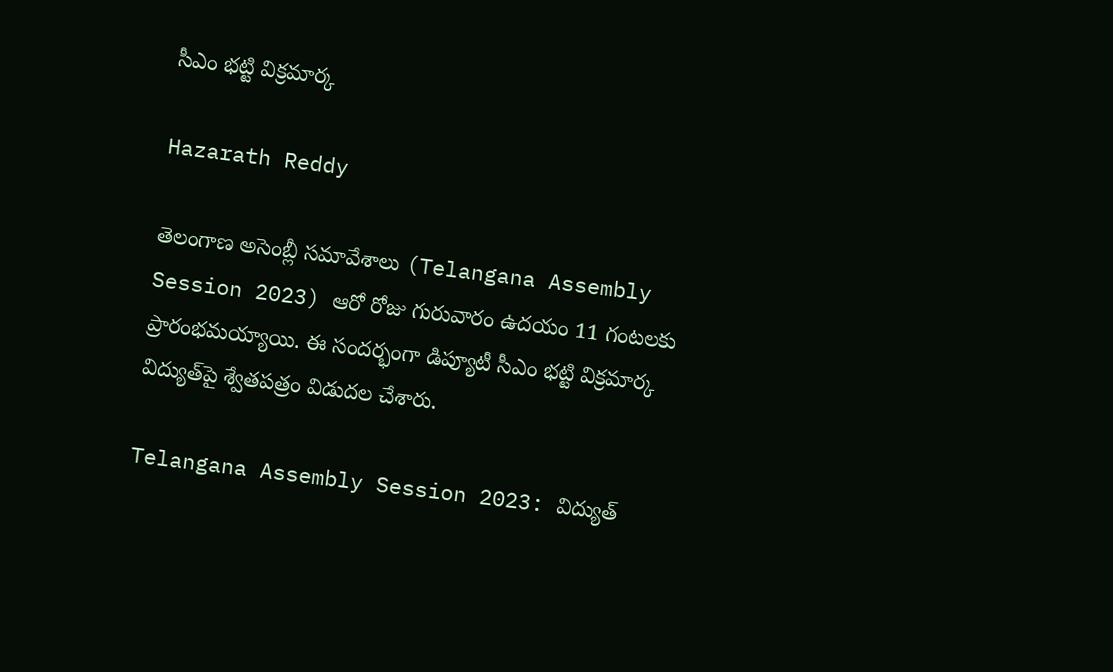సీఎం భట్టి విక్రమార్క

Hazarath Reddy

తెలంగాణ అసెంబ్లీ సమావేశాలు (Telangana Assembly Session 2023) ఆరో రోజు గురువారం ఉదయం 11 గంటలకు ప్రారంభమయ్యాయి. ఈ సందర్భంగా డిప్యూటీ సీఎం భట్టి విక్రమార్క విద్యుత్‌పై శ్వేతపత్రం విడుదల చేశారు.

Telangana Assembly Session 2023: విద్యుత్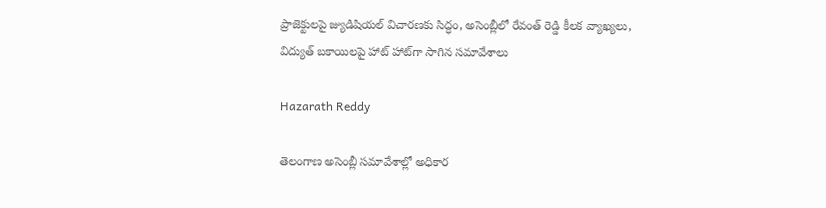ప్రాజెక్టులపై జ్యుడిషియల్ విచారణకు సిద్ధం, అసెంబ్లీలో రేవంత్ రెడ్డి కీలక వ్యాఖ్యలు, విద్యుత్ బకాయిలపై హాట్ హాట్‌గా సాగిన సమావేశాలు

Hazarath Reddy

తెలంగాణ అసెంబ్లీ సమావేశాల్లో అధికార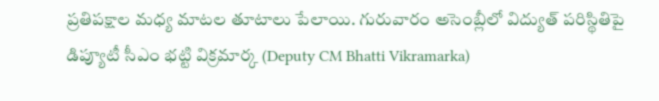ప్రతిపక్షాల మధ్య మాటల తూటాలు పేలాయి. గురువారం అసెంబ్లీలో విద్యుత్ పరిస్థితిపై డిప్యూటీ సీఎం భట్టి విక్రమార్క (Deputy CM Bhatti Vikramarka)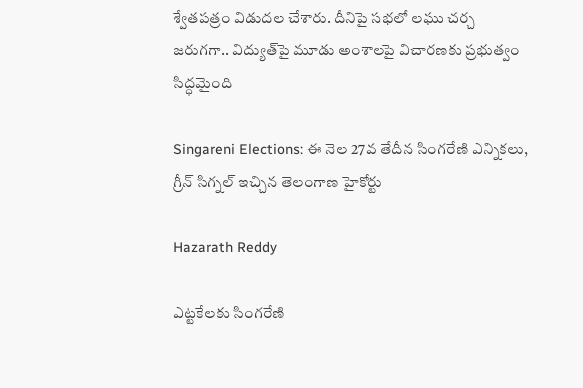శ్వేతపత్రం విడుదల చేశారు. దీనిపై సభలో లఘు చర్చ జరుగగా.. విద్యుత్‌పై మూడు అంశాలపై విచారణకు ప్రభుత్వం సిద్ధమైంది

Singareni Elections: ఈ నెల 27వ తేదీన సింగరేణి ఎన్నికలు, గ్రీన్ సిగ్నల్ ఇచ్చిన తెలంగాణ హైకోర్టు

Hazarath Reddy

ఎట్టకేలకు సింగరేణి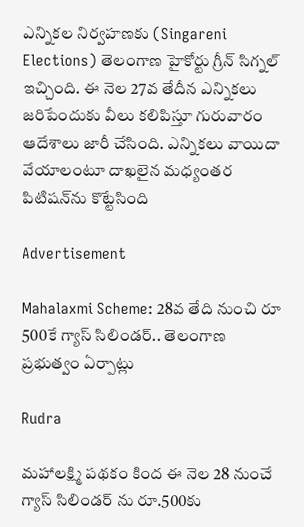ఎన్నికల నిర్వహణకు (Singareni Elections) తెలంగాణ హైకోర్టు గ్రీన్‌ సిగ్నల్‌ ఇచ్చింది. ఈ నెల 27వ తేదీన ఎన్నికలు జరిపేందుకు వీలు కలిపిస్తూ గురువారం ఆదేశాలు జారీ చేసింది. ఎన్నికలు వాయిదా వేయాలంటూ దాఖలైన మధ్యంతర పిటిషన్‌ను కొట్టేసింది

Advertisement

Mahalaxmi Scheme: 28వ తేది నుంచి రూ 500కే గ్యాస్ సిలిండర్.. తెలంగాణ ప్రభుత్వం ఏర్పాట్లు

Rudra

మహాలక్ష్మి పథకం కింద ఈ నెల 28 నుంచే గ్యాస్ సిలిండర్ ను రూ.500కు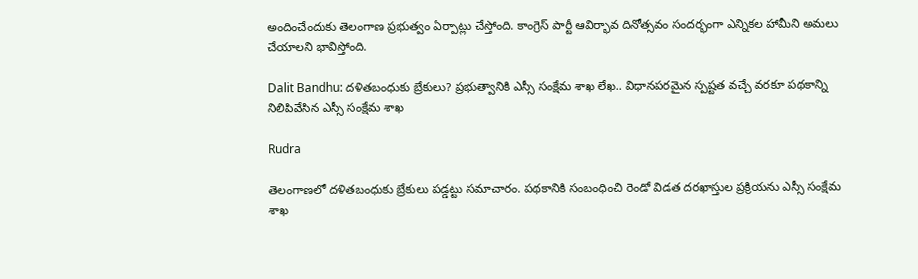అందించేందుకు తెలంగాణ ప్రభుత్వం ఏర్పాట్లు చేస్తోంది. కాంగ్రెస్ పార్టీ ఆవిర్భావ దినోత్సవం సందర్భంగా ఎన్నికల హామీని అమలు చేయాలని భావిస్తోంది.

Dalit Bandhu: దళితబంధుకు బ్రేకులు? ప్రభుత్వానికి ఎస్సీ సంక్షేమ శాఖ లేఖ.. విధానపరమైన స్పష్టత వచ్చే వరకూ పథకాన్ని నిలిపివేసిన ఎస్సీ సంక్షేమ శాఖ

Rudra

తెలంగాణలో దళితబంధుకు బ్రేకులు పడ్డట్టు సమాచారం. పథకానికి సంబంధించి రెండో విడత దరఖాస్తుల ప్రక్రియను ఎస్సీ సంక్షేమ శాఖ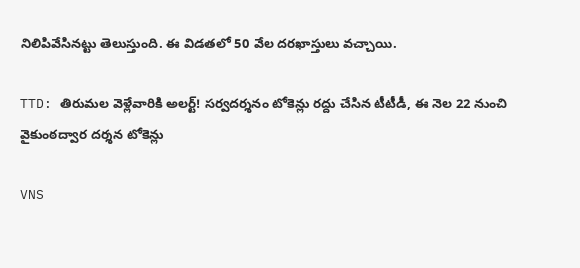నిలిపివేసినట్టు తెలుస్తుంది. ఈ విడతలో 50 వేల దరఖాస్తులు వచ్చాయి.

TTD: తిరుమ‌ల వెళ్లేవారికి అల‌ర్ట్! స‌ర్వ‌ద‌ర్శనం టోకెన్లు ర‌ద్దు చేసిన టీటీడీ, ఈ నెల 22 నుంచి వైకుంఠ‌ద్వార ద‌ర్శ‌న టోకెన్లు

VNS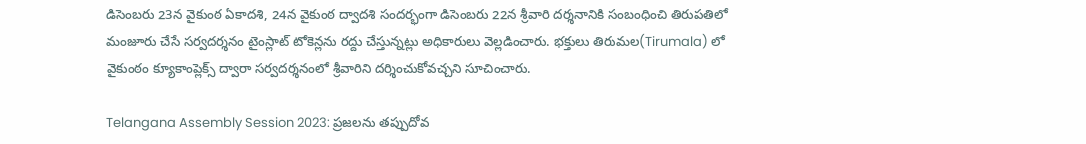డిసెంబ‌రు 23న వైకుంఠ ఏకాదశి, 24న వైకుంఠ ద్వాదశి సంద‌ర్భంగా డిసెంబ‌రు 22న శ్రీవారి దర్శనానికి సంబంధించి తిరుప‌తిలో మంజూరు చేసే స‌ర్వద‌ర్శనం టైంస్లాట్ టోకెన్లను ర‌ద్దు చేస్తున్నట్లు అధికారులు వెల్లడించారు. భ‌క్తులు తిరుమ‌ల‌(Tirumala) లో వైకుంఠం క్యూకాంప్లెక్స్ ద్వారా స‌ర్వద‌ర్శనంలో శ్రీ‌వారిని ద‌ర్శించుకోవ‌చ్చని సూచించారు.

Telangana Assembly Session 2023: ప్రజలను తప్పుదోవ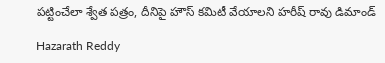పట్టించేలా శ్వేత పత్రం, దీనిపై హౌస్‌ కమిటీ వేయాలని హరీష్ రావు డిమాండ్

Hazarath Reddy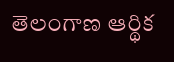తెలంగాణ ఆర్థిక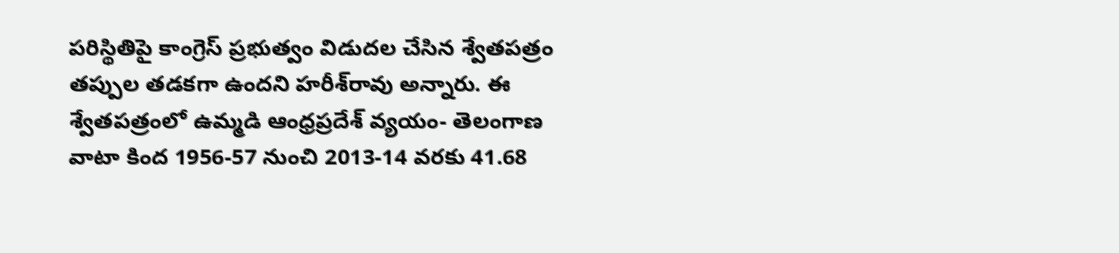పరిస్థితిపై కాంగ్రెస్‌ ప్రభుత్వం విడుదల చేసిన శ్వేతపత్రం తప్పుల తడకగా ఉందని హరీశ్‌రావు అన్నారు. ఈ శ్వేతపత్రంలో ఉమ్మడి ఆంధ్రప్రదేశ్‌ వ్యయం- తెలంగాణ వాటా కింద 1956-57 నుంచి 2013-14 వరకు 41.68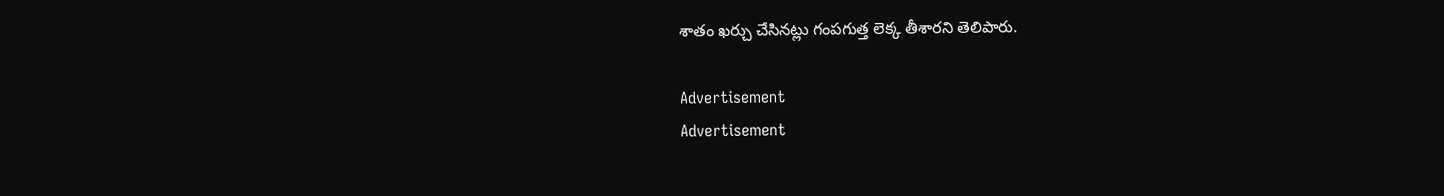శాతం ఖర్చు చేసినట్లు గంపగుత్త లెక్క తీశారని తెలిపారు.

Advertisement
Advertisement